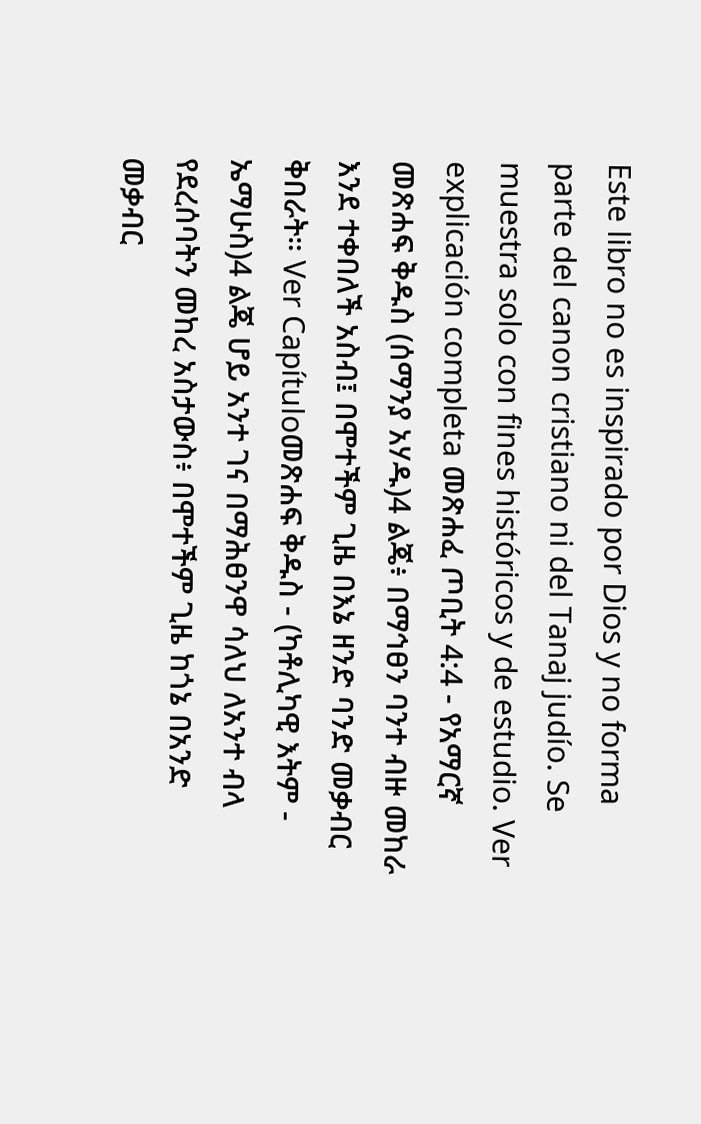Este libro no es inspirado por Dios y no forma parte del canon cristiano ni del Tanaj judío. Se muestra solo con fines históricos y de estudio. Ver explicación completa መጽሐፈ ጦቢት 4:4 - የአማርኛ መጽሐፍ ቅዱስ (ሰማንያ አሃዱ)4 ልጄ፥ በማኅፀን ባንተ ብዙ መከራ እንደ ተቀበለች አስብ፤ በሞተችም ጊዜ በእኔ ዘንድ ባንድ መቃብር ቅበራት። Ver Capítuloመጽሐፍ ቅዱስ - (ካቶሊካዊ እትም - ኤማሁስ)4 ልጄ ሆይ አንተ ገና በማሕፀንዋ ሳለህ ለአንተ ብላ የደረሰባትን መከረ አስታውስ፥ በሞተችም ጊዜ ከጎኔ በአንድ መቃብር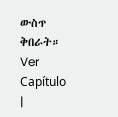ውስጥ ቅበራት። Ver Capítulo |